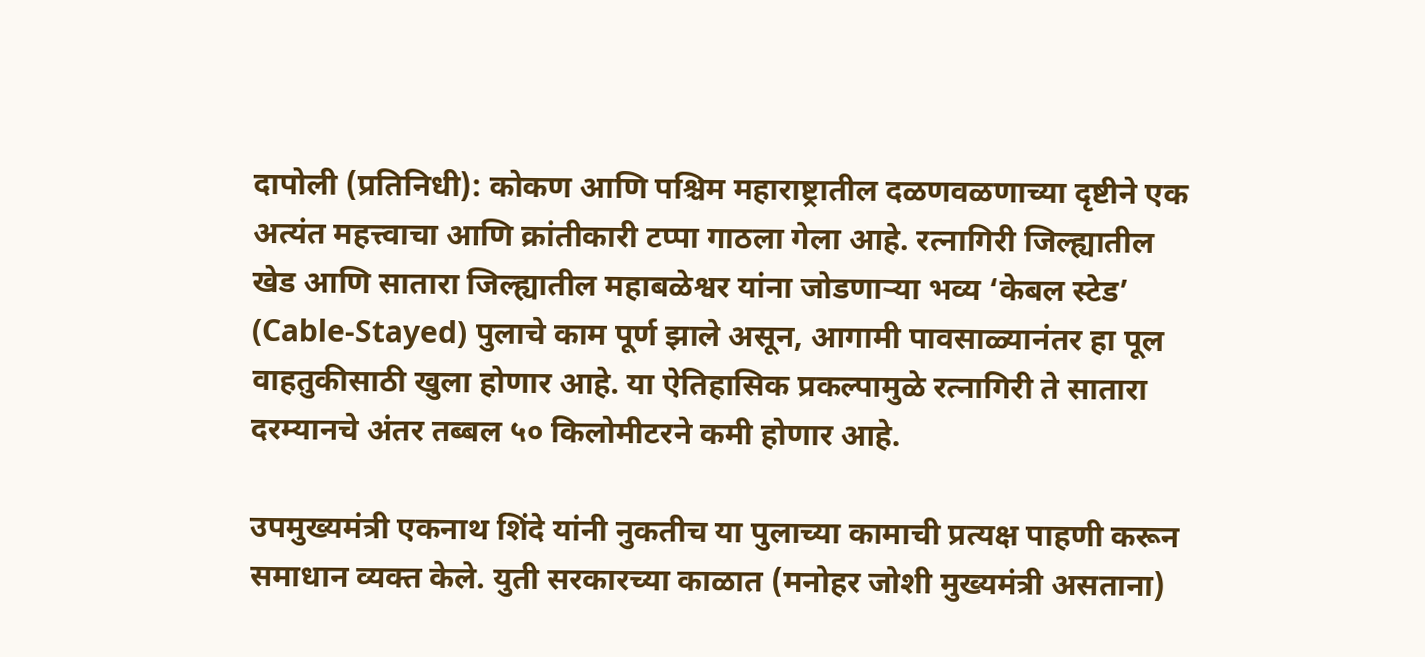दापोली (प्रतिनिधी): कोकण आणि पश्चिम महाराष्ट्रातील दळणवळणाच्या दृष्टीने एक अत्यंत महत्त्वाचा आणि क्रांतीकारी टप्पा गाठला गेला आहे. रत्नागिरी जिल्ह्यातील खेड आणि सातारा जिल्ह्यातील महाबळेश्वर यांना जोडणाऱ्या भव्य ‘केबल स्टेड’ (Cable-Stayed) पुलाचे काम पूर्ण झाले असून, आगामी पावसाळ्यानंतर हा पूल वाहतुकीसाठी खुला होणार आहे. या ऐतिहासिक प्रकल्पामुळे रत्नागिरी ते सातारा दरम्यानचे अंतर तब्बल ५० किलोमीटरने कमी होणार आहे.

उपमुख्यमंत्री एकनाथ शिंदे यांनी नुकतीच या पुलाच्या कामाची प्रत्यक्ष पाहणी करून समाधान व्यक्त केले. युती सरकारच्या काळात (मनोहर जोशी मुख्यमंत्री असताना)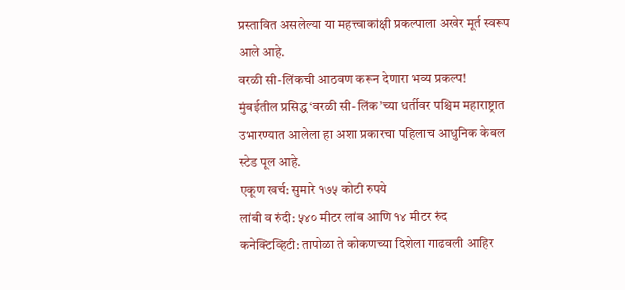प्रस्तावित असलेल्या या महत्त्वाकांक्षी प्रकल्पाला अखेर मूर्त स्वरूप आले आहे.
वरळी सी-लिंकची आठवण करून देणारा भव्य प्रकल्प!
मुंबईतील प्रसिद्ध ‘वरळी सी-लिंक’च्या धर्तीवर पश्चिम महाराष्ट्रात उभारण्यात आलेला हा अशा प्रकारचा पहिलाच आधुनिक केबल स्टेड पूल आहे.
एकूण खर्च: सुमारे १७५ कोटी रुपये
लांबी व रुंदी: ५४० मीटर लांब आणि १४ मीटर रुंद
कनेक्टिव्हिटी: तापोळा ते कोकणच्या दिशेला गाढवली आहिर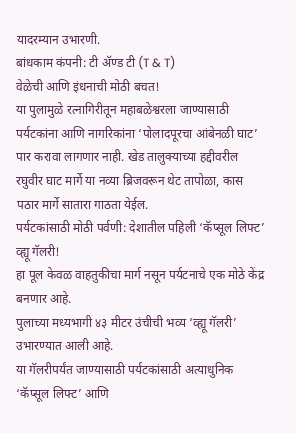यादरम्यान उभारणी.
बांधकाम कंपनी: टी ॲण्ड टी (T & T)
वेळेची आणि इंधनाची मोठी बचत!
या पुलामुळे रत्नागिरीतून महाबळेश्वरला जाण्यासाठी पर्यटकांना आणि नागरिकांना ‘पोलादपूरचा आंबेनळी घाट’ पार करावा लागणार नाही. खेड तालुक्याच्या हद्दीवरील रघुवीर घाट मार्गे या नव्या ब्रिजवरून थेट तापोळा, कास पठार मार्गे सातारा गाठता येईल.
पर्यटकांसाठी मोठी पर्वणी: देशातील पहिली ‘कॅप्सूल लिफ्ट’ व्ह्यू गॅलरी!
हा पूल केवळ वाहतुकीचा मार्ग नसून पर्यटनाचे एक मोठे केंद्र बनणार आहे.
पुलाच्या मध्यभागी ४३ मीटर उंचीची भव्य ‘व्ह्यू गॅलरी’ उभारण्यात आली आहे.
या गॅलरीपर्यंत जाण्यासाठी पर्यटकांसाठी अत्याधुनिक ‘कॅप्सूल लिफ्ट’ आणि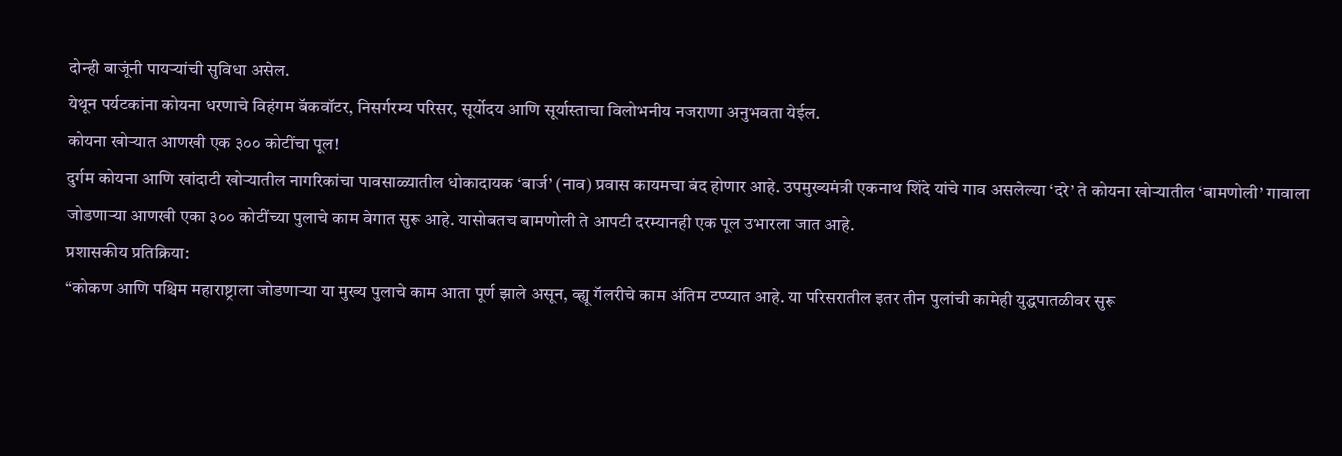दोन्ही बाजूंनी पायऱ्यांची सुविधा असेल.
येथून पर्यटकांना कोयना धरणाचे विहंगम बॅकवॉटर, निसर्गरम्य परिसर, सूर्योदय आणि सूर्यास्ताचा विलोभनीय नजराणा अनुभवता येईल.
कोयना खोऱ्यात आणखी एक ३०० कोटींचा पूल!
दुर्गम कोयना आणि खांदाटी खोऱ्यातील नागरिकांचा पावसाळ्यातील धोकादायक ‘बार्ज’ (नाव) प्रवास कायमचा बंद होणार आहे. उपमुख्यमंत्री एकनाथ शिंदे यांचे गाव असलेल्या ‘दरे’ ते कोयना खोऱ्यातील ‘बामणोली’ गावाला जोडणाऱ्या आणखी एका ३०० कोटींच्या पुलाचे काम वेगात सुरू आहे. यासोबतच बामणोली ते आपटी दरम्यानही एक पूल उभारला जात आहे.
प्रशासकीय प्रतिक्रिया:
“कोकण आणि पश्चिम महाराष्ट्राला जोडणाऱ्या या मुख्य पुलाचे काम आता पूर्ण झाले असून, व्ह्यू गॅलरीचे काम अंतिम टप्प्यात आहे. या परिसरातील इतर तीन पुलांची कामेही युद्धपातळीवर सुरू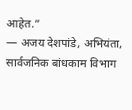आहेत.”
— अजय देशपांडे, अभियंता, सार्वजनिक बांधकाम विभाग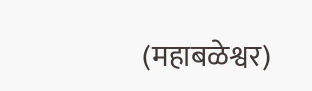(महाबळेश्वर)